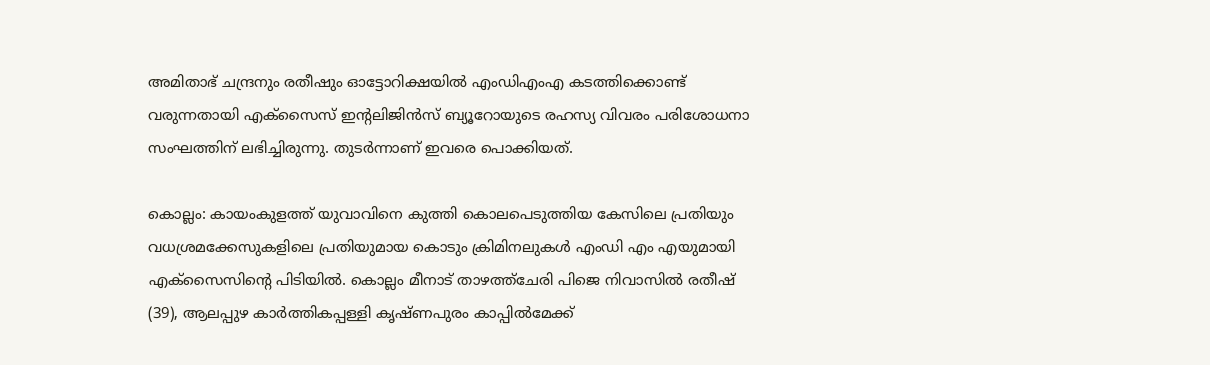അമിതാഭ് ചന്ദ്രനും രതീഷും ഓട്ടോറിക്ഷയിൽ എംഡിഎംഎ കടത്തിക്കൊണ്ട് വരുന്നതായി എക്സൈസ് ഇന്റലിജിൻസ് ബ്യൂറോയുടെ രഹസ്യ വിവരം പരിശോധനാ സംഘത്തിന് ലഭിച്ചിരുന്നു. തുട‍ർന്നാണ് ഇവരെ പൊക്കിയത്.

കൊല്ലം: കായംകുളത്ത് യുവാവിനെ കുത്തി കൊലപെടുത്തിയ കേസിലെ പ്രതിയും വധശ്രമക്കേസുകളിലെ പ്രതിയുമായ കൊടും ക്രിമിനലുകൾ എംഡി എം എയുമായി എക്‌സൈസിന്റെ പിടിയിൽ. കൊല്ലം മീനാട് താഴത്ത്ചേരി പിജെ നിവാസിൽ രതീഷ് (39), ആലപ്പുഴ കാർത്തികപ്പള്ളി കൃഷ്ണപുരം കാപ്പിൽമേക്ക്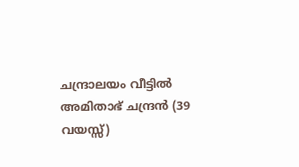ചന്ദ്രാലയം വീട്ടിൽ അമിതാഭ് ചന്ദ്രൻ (39 വയസ്സ്)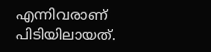എന്നിവരാണ് പിടിയിലായത്.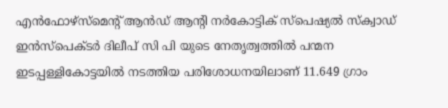എൻഫോഴ്‌സ്മെന്റ് ആൻഡ് ആന്റി നർകോട്ടിക് സ്പെഷ്യൽ സ്‌ക്വാഡ് ഇൻസ്പെക്ടർ ദിലീപ് സി പി യുടെ നേതൃത്വത്തിൽ പന്മന ഇടപ്പള്ളികോട്ടയിൽ നടത്തിയ പരിശോധനയിലാണ് 11.649 ഗ്രാം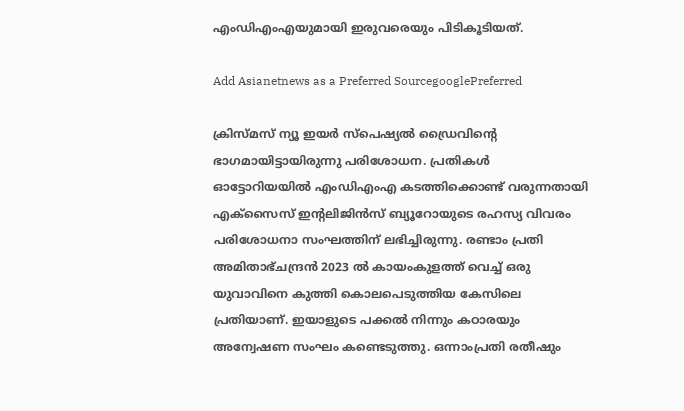എംഡിഎംഎയുമായി ഇരുവരെയും പിടികൂടിയത്.

Add Asianetnews as a Preferred SourcegooglePreferred

ക്രിസ്മസ് ന്യൂ ഇയർ സ്പെഷ്യൽ ഡ്രൈവിന്റെ ഭാഗമായിട്ടായിരുന്നു പരിശോധന. പ്രതികൾ ഓട്ടോറിയയിൽ എംഡിഎംഎ കടത്തിക്കൊണ്ട് വരുന്നതായി എക്സൈസ് ഇന്റലിജിൻസ് ബ്യൂറോയുടെ രഹസ്യ വിവരം പരിശോധനാ സംഘത്തിന് ലഭിച്ചിരുന്നു. രണ്ടാം പ്രതി അമിതാഭ്ചന്ദ്രൻ 2023 ൽ കായംകുളത്ത് വെച്ച് ഒരു യുവാവിനെ കുത്തി കൊലപെടുത്തിയ കേസിലെ പ്രതിയാണ്. ഇയാളുടെ പക്കൽ നിന്നും കഠാരയും അന്വേഷണ സംഘം കണ്ടെടുത്തു. ഒന്നാംപ്രതി രതീഷും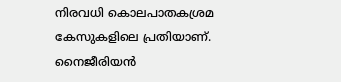നിരവധി കൊലപാതകശ്രമ കേസുകളിലെ പ്രതിയാണ്. നൈജീരിയൻ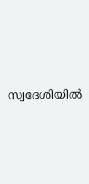സ്വദേശിയിൽ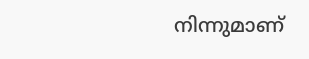നിന്നുമാണ്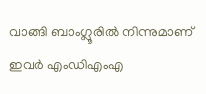വാങ്ങി ബാംഗ്ലൂരിൽ നിന്നുമാണ് ഇവർ എംഡിഎംഎ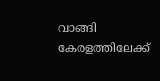വാങ്ങി കേരളത്തിലേക്ക്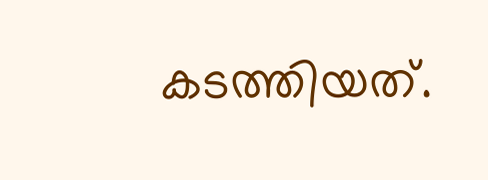കടത്തിയത്.